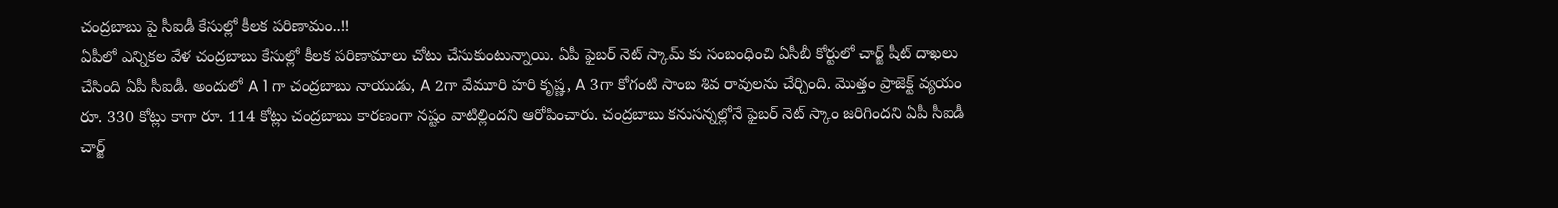చంద్రబాబు పై సీఐడీ కేసుల్లో కీలక పరిణామం..!!
ఏపీలో ఎన్నికల వేళ చంద్రబాబు కేసుల్లో కీలక పరిణామాలు చోటు చేసుకుంటున్నాయి. ఏపీ ఫైబర్ నెట్ స్కామ్ కు సంబంధించి ఏసీబీ కోర్టులో చార్జ్ షీట్ దాఖలు చేసింది ఏపీ సీఐడీ. అందులో A 1 గా చంద్రబాబు నాయుడు, A 2గా వేమూరి హరి కృష్ణ, A 3గా కోగంటి సాంబ శివ రావులను చేర్చింది. మొత్తం ప్రాజెక్ట్ వ్యయం రూ. 330 కోట్లు కాగా రూ. 114 కోట్లు చంద్రబాబు కారణంగా నష్టం వాటిల్లిందని ఆరోపించారు. చంద్రబాబు కనుసన్నల్లోనే ఫైబర్ నెట్ స్కాం జరిగిందని ఏపీ సీఐడీ చార్జ్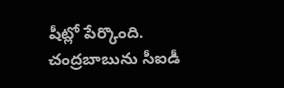షీట్లో పేర్కొంది.
చంద్రబాబును సీఐడీ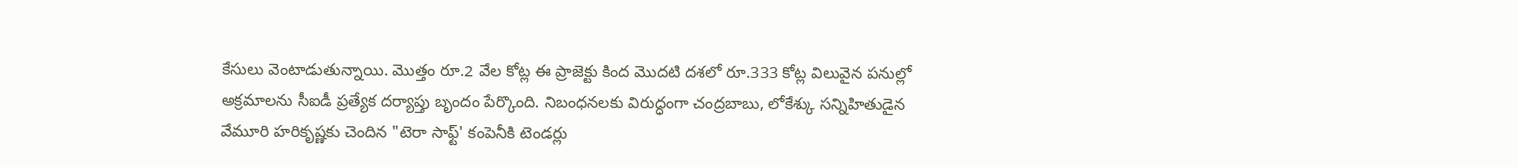కేసులు వెంటాడుతున్నాయి. మొత్తం రూ.2 వేల కోట్ల ఈ ప్రాజెక్టు కింద మొదటి దశలో రూ.333 కోట్ల విలువైన పనుల్లో అక్రమాలను సీఐడీ ప్రత్యేక దర్యాప్తు బృందం పేర్కొంది. నిబంధనలకు విరుద్ధంగా చంద్రబాబు, లోకేశ్కు సన్నిహితుడైన వేమూరి హరికృష్ణకు చెందిన "టెరా సాఫ్ట్' కంపెనీకి టెండర్లు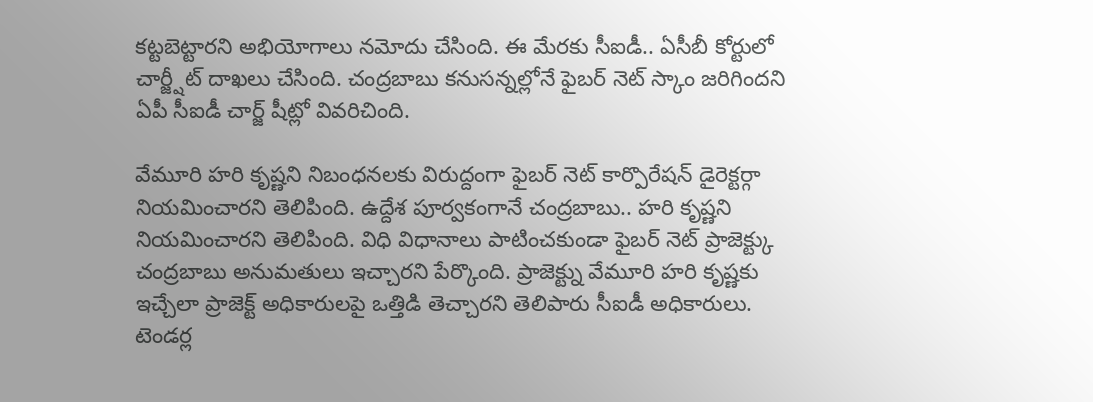కట్టబెట్టారని అభియోగాలు నమోదు చేసింది. ఈ మేరకు సీఐడీ.. ఏసీబీ కోర్టులో చార్జ్షీట్ దాఖలు చేసింది. చంద్రబాబు కనుసన్నల్లోనే ఫైబర్ నెట్ స్కాం జరిగిందని ఏపీ సీఐడీ చార్జ్ షీట్లో వివరిచింది.

వేమూరి హరి కృష్ణని నిబంధనలకు విరుద్దంగా ఫైబర్ నెట్ కార్పొరేషన్ డైరెక్టర్గా నియమించారని తెలిపింది. ఉద్దేశ పూర్వకంగానే చంద్రబాబు.. హరి కృష్ణని నియమించారని తెలిపింది. విధి విధానాలు పాటించకుండా ఫైబర్ నెట్ ప్రాజెక్ట్కు చంద్రబాబు అనుమతులు ఇచ్చారని పేర్కొంది. ప్రాజెక్ట్ను వేమూరి హరి కృష్ణకు ఇచ్చేలా ప్రాజెక్ట్ అధికారులపై ఒత్తిడి తెచ్చారని తెలిపారు సీఐడీ అధికారులు. టెండర్ల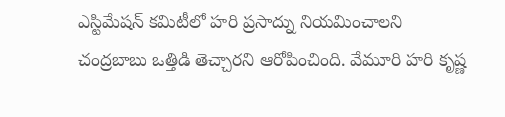ఎస్టిమేషన్ కమిటీలో హరి ప్రసాద్ను నియమించాలని చంద్రబాబు ఒత్తిడి తెచ్చారని ఆరోపించింది. వేమూరి హరి కృష్ణ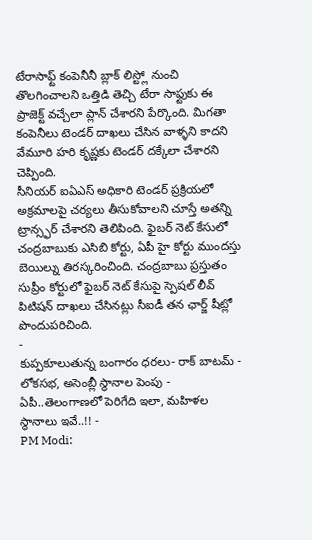టేరాసాఫ్ట్ కంపెనీనీ బ్లాక్ లిస్ట్లో నుంచి తొలగించాలని ఒత్తిడి తెచ్చి టేరా సాఫ్టుకు ఈ ప్రాజెక్ట్ వచ్చేలా ప్లాన్ చేశారని పేర్కొంది. మిగతా కంపెనీలు టెండర్ దాఖలు చేసిన వాళ్ళని కాదని వేమూరి హరి కృష్ణకు టెండర్ దక్కేలా చేశారని చెప్పింది.
సీనియర్ ఐఏఎస్ అధికారి టెండర్ ప్రక్రియలో అక్రమాలపై చర్యలు తీసుకోవాలని చూస్తే అతన్ని ట్రాన్స్ఫర్ చేశారని తెలిపింది. ఫైబర్ నెట్ కేసులో చంద్రబాబుకు ఎసిబి కోర్టు, ఏపీ హై కోర్టు ముందస్తు బెయిల్ను తిరస్కరించింది. చంద్రబాబు ప్రస్తుతం సుప్రీం కోర్టులో ఫైబర్ నెట్ కేసుపై స్పెషల్ లీవ్ పిటిషన్ దాఖలు చేసినట్లు సీఐడీ తన ఛార్జ్ షీట్లో పొందుపరిచింది.
-
కుప్పకూలుతున్న బంగారం ధరలు- రాక్ బాటమ్ -
లోకసభ, అసెంబ్లీ స్థానాల పెంపు - ఏపీ..తెలంగాణలో పెరిగేది ఇలా, మహిళల స్థానాలు ఇవే..!! -
PM Modi: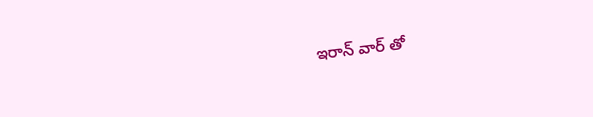ఇరాన్ వార్ తో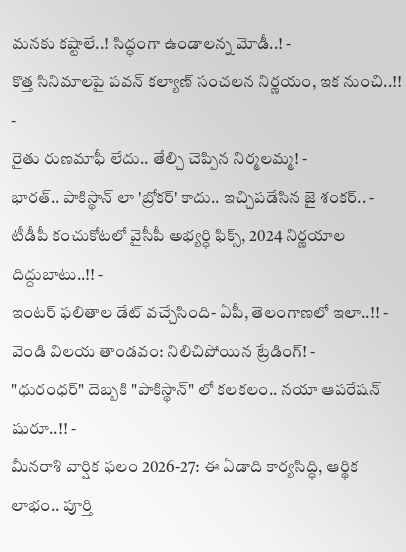మనకు కష్టాలే..! సిద్ధంగా ఉండాలన్న మోడీ..! -
కొత్త సినిమాలపై పవన్ కల్యాణ్ సంచలన నిర్ణయం, ఇక నుంచి..!! -
రైతు రుణమాఫీ లేదు.. తేల్చి చెప్పిన నిర్మలమ్మ! -
భారత్.. పాకిస్థాన్ లా 'బ్రోకర్' కాదు.. ఇచ్చిపడేసిన జై శంకర్.. -
టీడీపీ కంచుకోటలో వైసీపీ అభ్యర్ధి ఫిక్స్, 2024 నిర్ణయాల దిద్దుబాటు..!! -
ఇంటర్ ఫలితాల డేట్ వచ్చేసింది- ఏపీ, తెలంగాణలో ఇలా..!! -
వెండి విలయ తాండవం: నిలిచిపోయిన ట్రేడింగ్! -
"ధురంధర్" దెబ్బకి "పాకిస్థాన్" లో కలకలం.. నయా ఆపరేషన్ షురూ..!! -
మీనరాశి వార్షిక ఫలం 2026-27: ఈ ఏడాది కార్యసిద్ధి, ఆర్థిక లాభం.. పూర్తి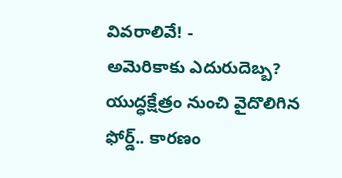వివరాలివే! -
అమెరికాకు ఎదురుదెబ్బ? యుద్ధక్షేత్రం నుంచి వైదొలిగిన ఫోర్డ్.. కారణం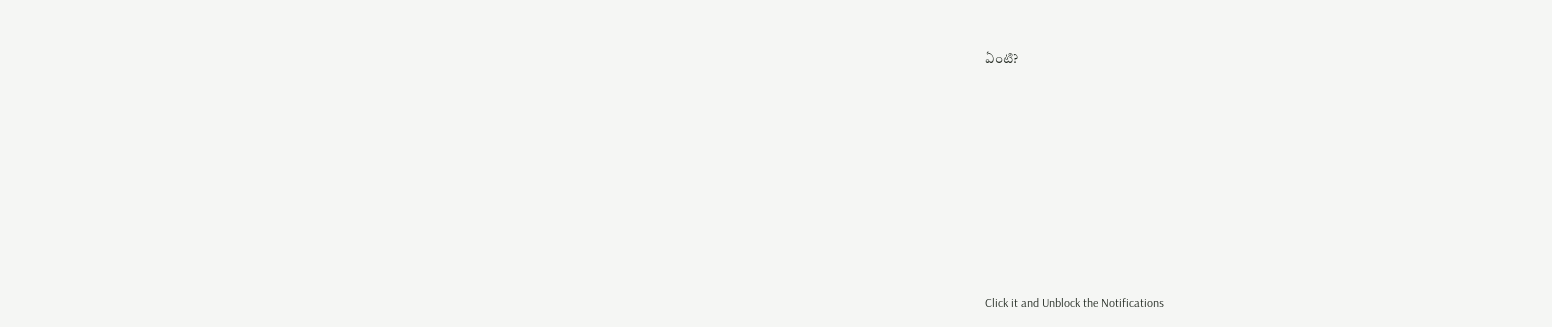ఏంటి?












Click it and Unblock the Notifications